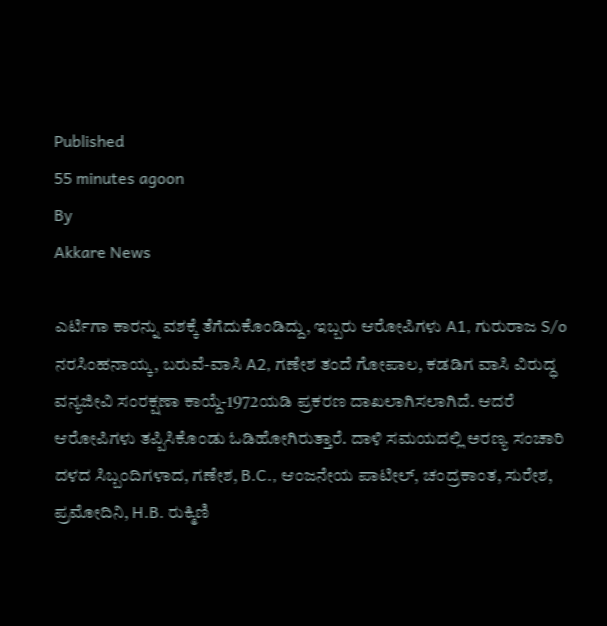Published
55 minutes agoon
By
Akkare News

ಎರ್ಟಿಗಾ ಕಾರನ್ನು ವಶಕ್ಕೆ ತೆಗೆದುಕೊಂಡಿದ್ದು, ಇಬ್ಬರು ಆರೋಪಿಗಳು A1, ಗುರುರಾಜ S/o ನರಸಿಂಹನಾಯ್ಕ, ಬರುವೆ-ವಾಸಿ A2, ಗಣೇಶ ತಂದೆ ಗೋಪಾಲ, ಕಡಡಿಗ ವಾಸಿ ವಿರುದ್ಧ ವನ್ಯಜೀವಿ ಸಂರಕ್ಷಣಾ ಕಾಯ್ದೆ-1972ಯಡಿ ಪ್ರಕರಣ ದಾಖಲಾಗಿಸಲಾಗಿದೆ. ಆದರೆ ಆರೋಪಿಗಳು ತಪ್ಪಿಸಿಕೊಂಡು ಓಡಿಹೋಗಿರುತ್ತಾರೆ. ದಾಳಿ ಸಮಯದಲ್ಲಿ ಅರಣ್ಯ ಸಂಚಾರಿ ದಳದ ಸಿಬ್ಬಂದಿಗಳಾದ, ಗಣೇಶ, B.C., ಆಂಜನೇಯ ಪಾಟೀಲ್, ಚಂದ್ರಕಾಂತ, ಸುರೇಶ, ಪ್ರಮೋದಿನಿ, H.B. ರುಕ್ಮಿಣಿ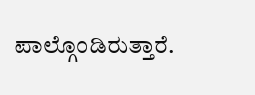ಪಾಲ್ಗೊಂಡಿರುತ್ತಾರೆ.